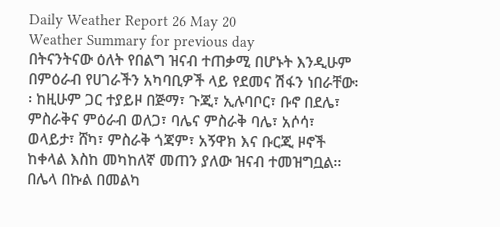Daily Weather Report 26 May 20
Weather Summary for previous day
በትናንትናው ዕለት የበልግ ዝናብ ተጠቃሚ በሆኑት እንዲሁም በምዕራብ የሀገራችን አካባቢዎች ላይ የደመና ሽፋን ነበራቸው፡፡ ከዚሁም ጋር ተያይዞ በጅማ፣ ጉጂ፣ ኢሉባቦር፣ ቡኖ በደሌ፣ ምስራቅና ምዕራብ ወለጋ፣ ባሌና ምስራቅ ባሌ፣ አሶሳ፣ ወላይታ፣ ሸካ፣ ምስራቅ ጎጃም፣ አኝዋክ እና ቡርጂ ዞኖች ከቀላል እስከ መካከለኛ መጠን ያለው ዝናብ ተመዝግቧል፡፡ በሌላ በኩል በመልካ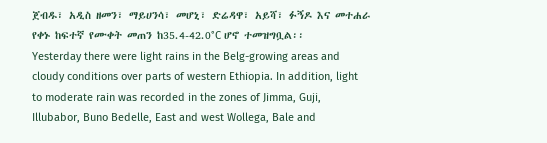ጀብዱ፣ አዲስ ዘመን፣ ማይሀንሳ፣ መሆኒ፣ ድሬዳዋ፣ አይሻ፣ ፉኝዶ እና መተሐራ የቀኑ ከፍተኛ የሙቀት መጠን ከ35.4-42.0°C ሆኖ ተመዝግቧል፡፡
Yesterday there were light rains in the Belg-growing areas and cloudy conditions over parts of western Ethiopia. In addition, light to moderate rain was recorded in the zones of Jimma, Guji, Illubabor, Buno Bedelle, East and west Wollega, Bale and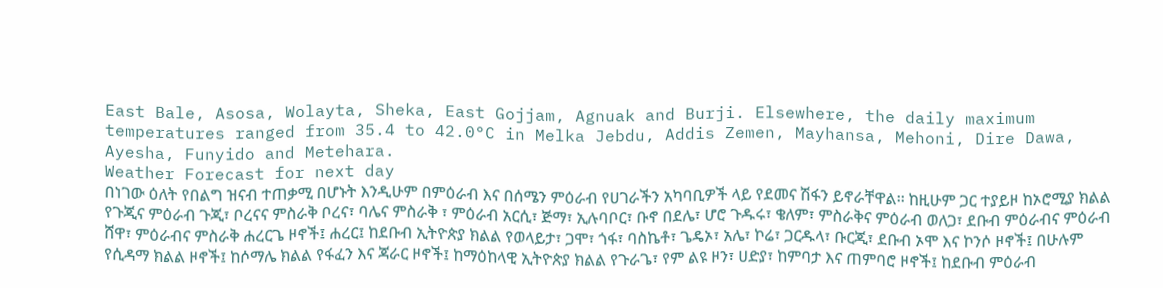East Bale, Asosa, Wolayta, Sheka, East Gojjam, Agnuak and Burji. Elsewhere, the daily maximum temperatures ranged from 35.4 to 42.0°C in Melka Jebdu, Addis Zemen, Mayhansa, Mehoni, Dire Dawa, Ayesha, Funyido and Metehara.
Weather Forecast for next day
በነገው ዕለት የበልግ ዝናብ ተጠቃሚ በሆኑት እንዲሁም በምዕራብ እና በሰሜን ምዕራብ የሀገራችን አካባቢዎች ላይ የደመና ሽፋን ይኖራቸዋል፡፡ ከዚሁም ጋር ተያይዞ ከኦሮሚያ ክልል የጉጂና ምዕራብ ጉጂ፣ ቦረናና ምስራቅ ቦረና፣ ባሌና ምስራቅ ፣ ምዕራብ አርሲ፣ ጅማ፣ ኢሉባቦር፣ ቡኖ በደሌ፣ ሆሮ ጉዱሩ፣ ቄለም፣ ምስራቅና ምዕራብ ወለጋ፣ ደቡብ ምዕራብና ምዕራብ ሸዋ፣ ምዕራብና ምስራቅ ሐረርጌ ዞኖች፤ ሐረር፤ ከደቡብ ኢትዮጵያ ክልል የወላይታ፣ ጋሞ፣ ጎፋ፣ ባስኬቶ፣ ጌዴኦ፣ አሌ፣ ኮሬ፣ ጋርዱላ፣ ቡርጂ፣ ደቡብ ኦሞ እና ኮንሶ ዞኖች፤ በሁሉም የሲዳማ ክልል ዞኖች፤ ከሶማሌ ክልል የፋፈን እና ጃራር ዞኖች፤ ከማዕከላዊ ኢትዮጵያ ክልል የጉራጌ፣ የም ልዩ ዞን፣ ሀድያ፣ ከምባታ እና ጠምባሮ ዞኖች፤ ከደቡብ ምዕራብ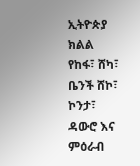ኢትዮጵያ ክልል የከፋ፣ ሸካ፣ ቤንች ሸኮ፣ ኮንታ፣ ዳውሮ እና ምዕራብ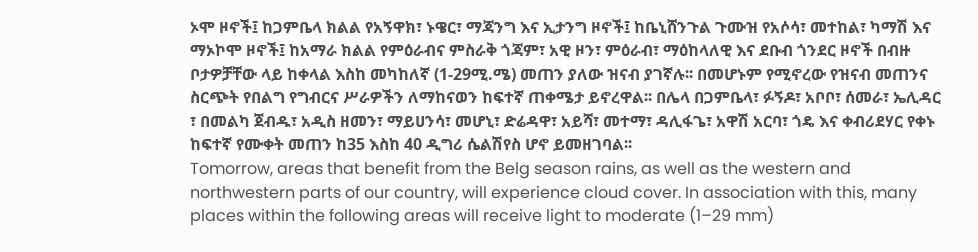ኦሞ ዞኖች፤ ከጋምቤላ ክልል የአኝዋክ፣ ኑዌር፣ ማጃንግ እና ኢታንግ ዞኖች፤ ከቤኒሸንጉል ጉሙዝ የአሶሳ፣ መተከል፣ ካማሽ እና ማኦኮሞ ዞኖች፤ ከአማራ ክልል የምዕራብና ምስራቅ ጎጃም፣ አዊ ዞን፣ ምዕራብ፣ ማዕከላለዊ እና ደቡብ ጎንደር ዞኖች በብዙ ቦታዎቻቸው ላይ ከቀላል እስከ መካከለኛ (1-29ሚ.ሜ) መጠን ያለው ዝናብ ያገኛሉ፡፡ በመሆኑም የሚኖረው የዝናብ መጠንና ስርጭት የበልግ የግብርና ሥራዎችን ለማከናወን ከፍተኛ ጠቀሜታ ይኖረዋል፡፡ በሌላ በጋምቤላ፣ ፉኝዶ፣ አቦቦ፣ ሰመራ፣ ኤሊዳር ፣ በመልካ ጀብዱ፣ አዲስ ዘመን፣ ማይሀንሳ፣ መሆኒ፣ ድሬዳዋ፣ አይሻ፣ መተማ፣ ዳሊፋጌ፣ አዋሽ አርባ፣ ጎዴ እና ቀብሪደሃር የቀኑ ከፍተኛ የሙቀት መጠን ከ35 እስከ 40 ዲግሪ ሴልሽየስ ሆኖ ይመዘገባል፡፡
Tomorrow, areas that benefit from the Belg season rains, as well as the western and northwestern parts of our country, will experience cloud cover. In association with this, many places within the following areas will receive light to moderate (1–29 mm)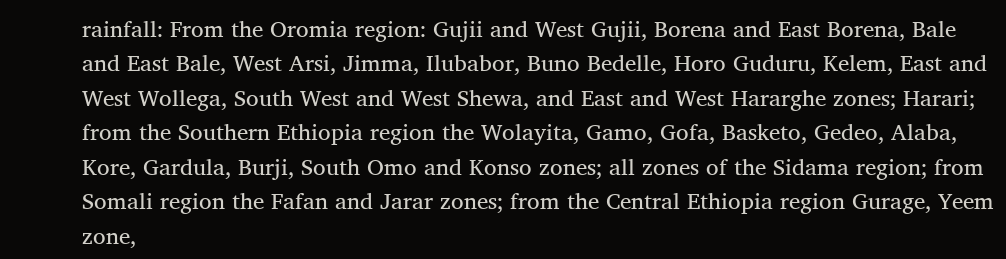rainfall: From the Oromia region: Gujii and West Gujii, Borena and East Borena, Bale and East Bale, West Arsi, Jimma, Ilubabor, Buno Bedelle, Horo Guduru, Kelem, East and West Wollega, South West and West Shewa, and East and West Hararghe zones; Harari; from the Southern Ethiopia region the Wolayita, Gamo, Gofa, Basketo, Gedeo, Alaba, Kore, Gardula, Burji, South Omo and Konso zones; all zones of the Sidama region; from Somali region the Fafan and Jarar zones; from the Central Ethiopia region Gurage, Yeem zone,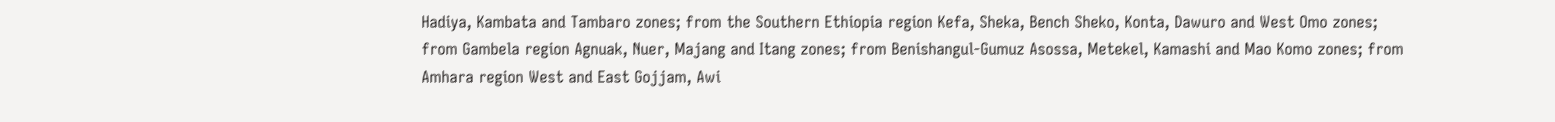Hadiya, Kambata and Tambaro zones; from the Southern Ethiopia region Kefa, Sheka, Bench Sheko, Konta, Dawuro and West Omo zones; from Gambela region Agnuak, Nuer, Majang and Itang zones; from Benishangul-Gumuz Asossa, Metekel, Kamashi and Mao Komo zones; from Amhara region West and East Gojjam, Awi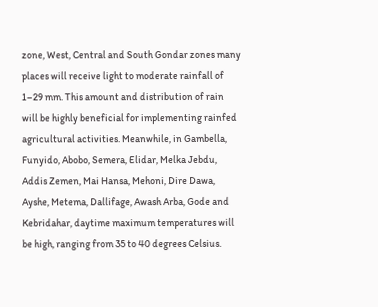zone, West, Central and South Gondar zones many places will receive light to moderate rainfall of 1–29 mm. This amount and distribution of rain will be highly beneficial for implementing rainfed agricultural activities. Meanwhile, in Gambella, Funyido, Abobo, Semera, Elidar, Melka Jebdu, Addis Zemen, Mai Hansa, Mehoni, Dire Dawa, Ayshe, Metema, Dallifage, Awash Arba, Gode and Kebridahar, daytime maximum temperatures will be high, ranging from 35 to 40 degrees Celsius.